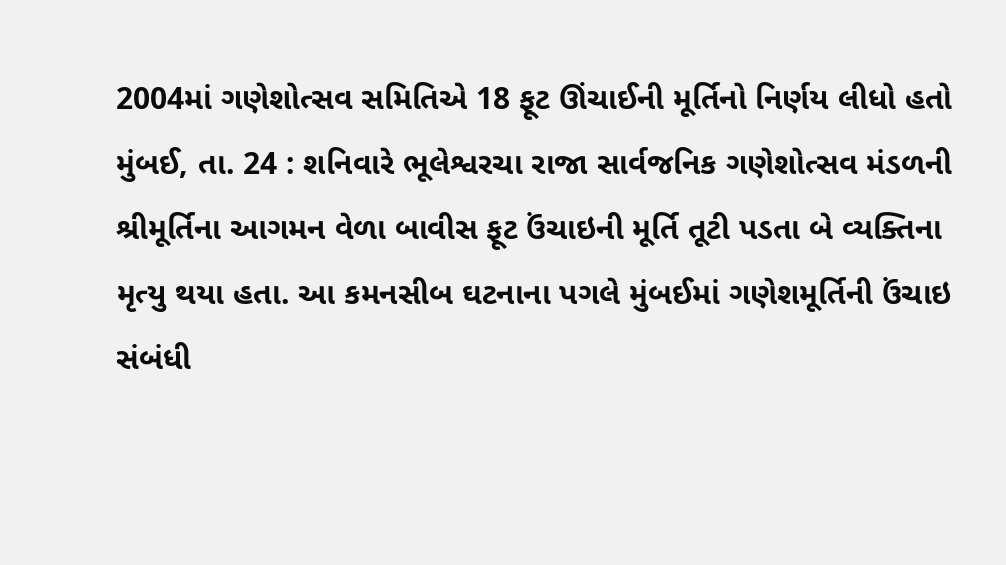2004માં ગણેશોત્સવ સમિતિએ 18 ફૂટ ઊંચાઈની મૂર્તિનો નિર્ણય લીધો હતો
મુંબઈ, તા. 24 : શનિવારે ભૂલેશ્વરચા રાજા સાર્વજનિક ગણેશોત્સવ મંડળની શ્રીમૂર્તિના આગમન વેળા બાવીસ ફૂટ ઉંચાઇની મૂર્તિ તૂટી પડતા બે વ્યક્તિના મૃત્યુ થયા હતા. આ કમનસીબ ઘટનાના પગલે મુંબઈમાં ગણેશમૂર્તિની ઉંચાઇ સંબંધી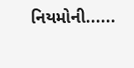નિયમોની......